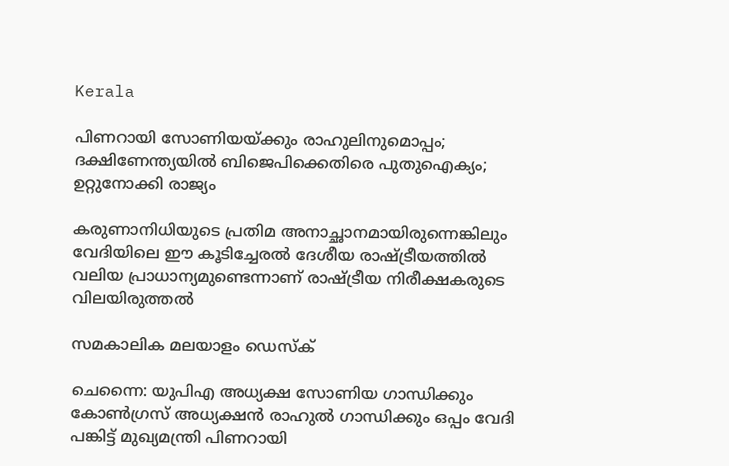Kerala

പിണറായി സോണിയയ്ക്കും രാഹുലിനുമൊപ്പം; ദക്ഷിണേന്ത്യയില്‍ ബിജെപിക്കെതിരെ പുതുഐക്യം; ഉറ്റുനോക്കി രാജ്യം

കരുണാനിധിയുടെ പ്രതിമ അനാച്ഛാനമായിരുന്നെങ്കിലും വേദിയിലെ ഈ കൂടിച്ചേരല്‍ ദേശീയ രാഷ്ട്രീയത്തില്‍ വലിയ പ്രാധാന്യമുണ്ടെന്നാണ് രാഷ്ട്രീയ നിരീക്ഷകരുടെ വിലയിരുത്തല്‍

സമകാലിക മലയാളം ഡെസ്ക്

ചെന്നൈ: യുപിഎ അധ്യക്ഷ സോണിയ ഗാന്ധിക്കും കോണ്‍ഗ്രസ് അധ്യക്ഷന്‍ രാഹുല്‍ ഗാന്ധിക്കും ഒപ്പം വേദി പങ്കിട്ട് മുഖ്യമന്ത്രി പിണറായി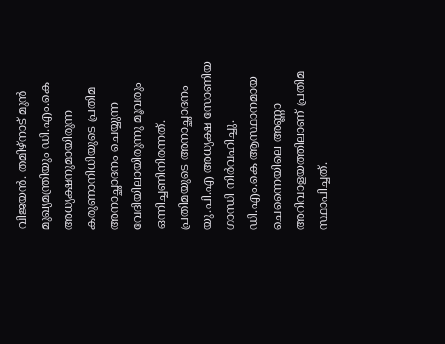വിജയന്‍. തമിഴ്‌നാട് മുന്‍ മുഖ്യമന്ത്രിയും ഡി.എം.കെ അധ്യക്ഷനുമായിരുന്ന കരുണാനിധിയുടെ പ്രതിമ അനാച്ഛാദനം ചെയ്യുന്ന വേദിയിലായിരുന്നു മൂവരും ഒന്നിച്ചണിനിരന്നത്. പ്രതിമയുടെ അനാച്ഛാദനം യു.പി.എ അധ്യക്ഷ സോണിയ ഗാന്ധി നിര്‍വഹിച്ചു.  ഡി.എം.കെ ആസ്ഥാനമായ ചെന്നൈയിലെ അണ്ണാ അറിവാളയത്തിലാണ് പ്രതിമ സ്ഥാപിച്ചത്.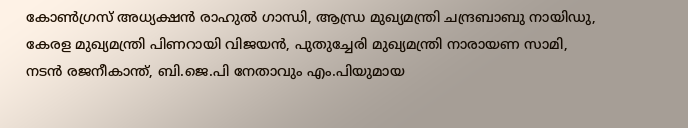കോണ്‍ഗ്രസ് അധ്യക്ഷന്‍ രാഹുല്‍ ഗാന്ധി, ആന്ധ്ര മുഖ്യമന്ത്രി ചന്ദ്രബാബു നായിഡു, കേരള മുഖ്യമന്ത്രി പിണറായി വിജയന്‍, പുതുച്ചേരി മുഖ്യമന്ത്രി നാരായണ സാമി, നടന്‍ രജനീകാന്ത്, ബി.ജെ.പി നേതാവും എം.പിയുമായ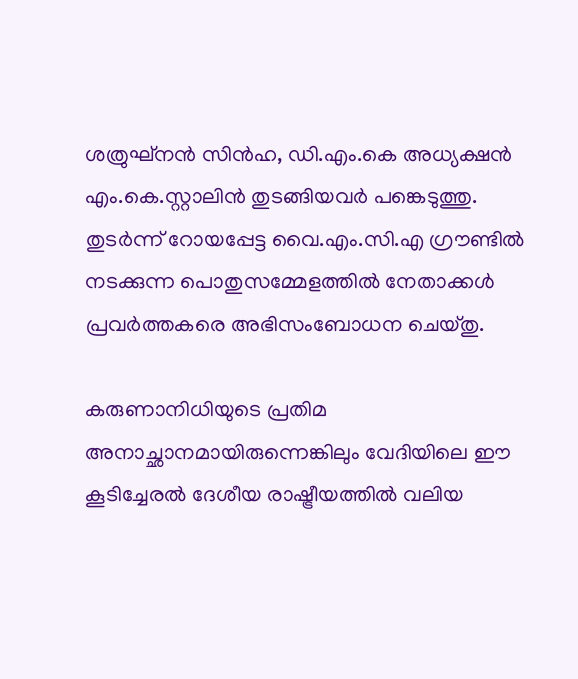ശത്രുഘ്‌നന്‍ സിന്‍ഹ, ഡി.എം.കെ അധ്യക്ഷന്‍ എം.കെ.സ്റ്റാലിന്‍ തുടങ്ങിയവര്‍ പങ്കെടുത്തു. തുടര്‍ന്ന് റോയപ്പേട്ട വൈ.എം.സി.എ ഗ്രൗണ്ടില്‍ നടക്കുന്ന പൊതുസമ്മേളത്തില്‍ നേതാക്കള്‍ പ്രവര്‍ത്തകരെ അഭിസംബോധന ചെയ്തു.

കരുണാനിധിയുടെ പ്രതിമ അനാച്ഛാനമായിരുന്നെങ്കിലും വേദിയിലെ ഈ കൂടിച്ചേരല്‍ ദേശീയ രാഷ്ട്രീയത്തില്‍ വലിയ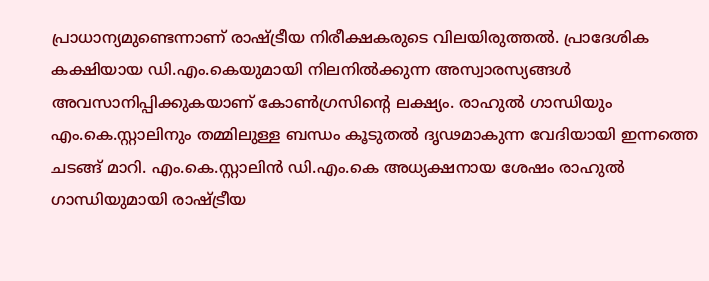പ്രാധാന്യമുണ്ടെന്നാണ് രാഷ്ട്രീയ നിരീക്ഷകരുടെ വിലയിരുത്തല്‍. പ്രാദേശിക കക്ഷിയായ ഡി.എം.കെയുമായി നിലനില്‍ക്കുന്ന അസ്വാരസ്യങ്ങള്‍ അവസാനിപ്പിക്കുകയാണ് കോണ്‍ഗ്രസിന്റെ ലക്ഷ്യം. രാഹുല്‍ ഗാന്ധിയും എം.കെ.സ്റ്റാലിനും തമ്മിലുള്ള ബന്ധം കൂടുതല്‍ ദൃഢമാകുന്ന വേദിയായി ഇന്നത്തെ ചടങ്ങ് മാറി. എം.കെ.സ്റ്റാലിന്‍ ഡി.എം.കെ അധ്യക്ഷനായ ശേഷം രാഹുല്‍ ഗാന്ധിയുമായി രാഷ്ട്രീയ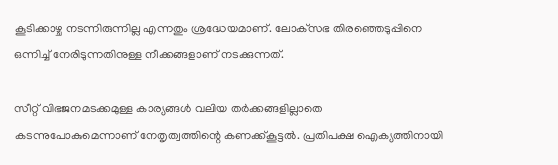കൂടിക്കാഴ്ച നടന്നിരുന്നില്ല എന്നതും ശ്രദ്ധേയമാണ്. ലോക്‌സഭ തിരഞ്ഞെടുപ്പിനെ ഒന്നിച്ച് നേരിടുന്നതിനുള്ള നീക്കങ്ങളാണ് നടക്കുന്നത്.

സീറ്റ് വിഭജനമടക്കമുള്ള കാര്യങ്ങള്‍ വലിയ തര്‍ക്കങ്ങളില്ലാതെ കടന്നുപോകുമെന്നാണ് നേതൃത്വത്തിന്റെ കണക്ക്കൂട്ടല്‍. പ്രതിപക്ഷ ഐക്യത്തിനായി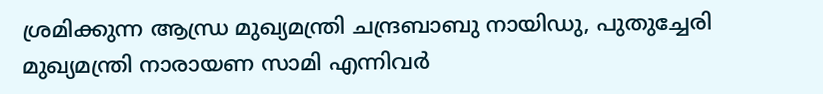ശ്രമിക്കുന്ന ആന്ധ്ര മുഖ്യമന്ത്രി ചന്ദ്രബാബു നായിഡു, പുതുച്ചേരി മുഖ്യമന്ത്രി നാരായണ സാമി എന്നിവര്‍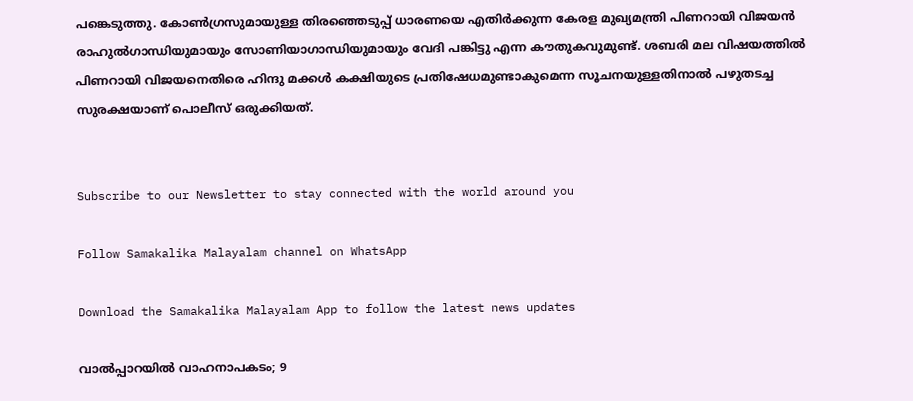പങ്കെടുത്തു. കോണ്‍ഗ്രസുമായുള്ള തിരഞ്ഞെടുപ്പ് ധാരണയെ എതിര്‍ക്കുന്ന കേരള മുഖ്യമന്ത്രി പിണറായി വിജയന്‍ രാഹുല്‍ഗാന്ധിയുമായും സോണിയാഗാന്ധിയുമായും വേദി പങ്കിട്ടു എന്ന കൗതുകവുമുണ്ട്. ശബരി മല വിഷയത്തില്‍ പിണറായി വിജയനെതിരെ ഹിന്ദു മക്കള്‍ കക്ഷിയുടെ പ്രതിഷേധമുണ്ടാകുമെന്ന സൂചനയുള്ളതിനാല്‍ പഴുതടച്ച സുരക്ഷയാണ് പൊലീസ് ഒരുക്കിയത്.


Subscribe to our Newsletter to stay connected with the world around you

Follow Samakalika Malayalam channel on WhatsApp

Download the Samakalika Malayalam App to follow the latest news updates

വാൽപ്പാറയിൽ വാഹനാപകടം; 9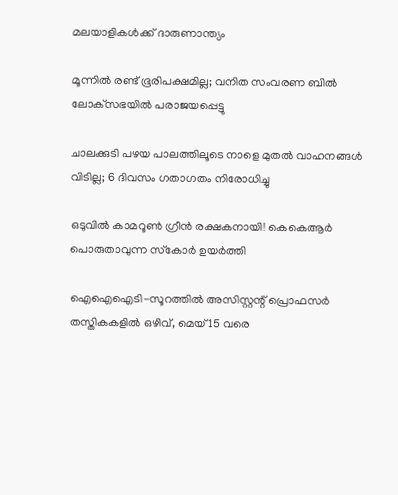മലയാളികൾക്ക് ദാരുണാന്ത്യം

മൂന്നില്‍ രണ്ട് ഭൂരിപക്ഷമില്ല; വനിത സംവരണ ബില്‍ ലോക്‌സഭയില്‍ പരാജയപ്പെട്ടു

ചാലക്കുടി പഴയ പാലത്തിലൂടെ നാളെ മുതൽ വാഹനങ്ങൾ വിടില്ല; 6 ദിവസം ഗതാഗതം നിരോധിച്ചു

ഒടുവില്‍ കാമറൂണ്‍ ഗ്രീന്‍ രക്ഷകനായി! കെകെആര്‍ പൊരുതാവുന്ന സ്‌കോര്‍ ഉയര്‍ത്തി

ഐഐഐടി-സൂറത്തിൽ അസിസ്റ്റന്റ് പ്രൊഫസർ തസ്തികകളിൽ ഒഴിവ്, മെയ് 15 വരെ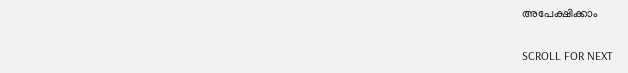അപേക്ഷിക്കാം

SCROLL FOR NEXT